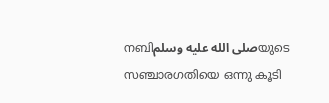നബിصلى الله عليه وسلمയുടെ സഞ്ചാരഗതിയെ ഒന്നു കൂടി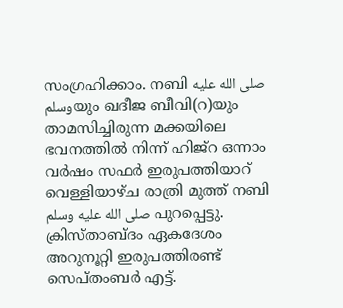സംഗ്രഹിക്കാം. നബി صلى الله عليه وسلمയും ഖദീജ ബീവി(റ)യും താമസിച്ചിരുന്ന മക്കയിലെ ഭവനത്തിൽ നിന്ന് ഹിജ്റ ഒന്നാം വർഷം സഫർ ഇരുപത്തിയാറ് വെള്ളിയാഴ്ച രാത്രി മുത്ത് നബി صلى الله عليه وسلم പുറപ്പെട്ടു. ക്രിസ്താബ്ദം ഏകദേശം അറുനൂറ്റി ഇരുപത്തിരണ്ട് സെപ്തംബർ എട്ട്.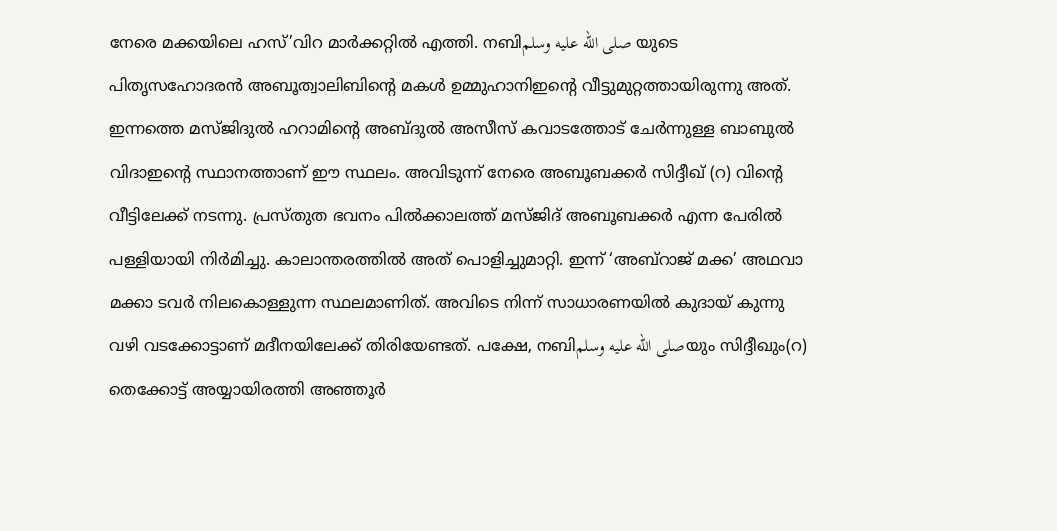നേരെ മക്കയിലെ ഹസ്’വിറ മാർക്കറ്റിൽ എത്തി. നബിصلى الله عليه وسلم യുടെ പിതൃസഹോദരൻ അബൂത്വാലിബിന്റെ മകൾ ഉമ്മുഹാനിഇന്റെ വീട്ടുമുറ്റത്തായിരുന്നു അത്. ഇന്നത്തെ മസ്ജിദുൽ ഹറാമിന്റെ അബ്ദുൽ അസീസ് കവാടത്തോട് ചേർന്നുള്ള ബാബുൽ വിദാഇൻ്റെ സ്ഥാനത്താണ് ഈ സ്ഥലം. അവിടുന്ന് നേരെ അബൂബക്കർ സിദ്ദീഖ് (റ) വിൻ്റെ വീട്ടിലേക്ക് നടന്നു. പ്രസ്തുത ഭവനം പിൽക്കാലത്ത് മസ്ജിദ് അബൂബക്കർ എന്ന പേരിൽ പള്ളിയായി നിർമിച്ചു. കാലാന്തരത്തിൽ അത് പൊളിച്ചുമാറ്റി. ഇന്ന് ‘അബ്റാജ് മക്ക’ അഥവാ മക്കാ ടവർ നിലകൊള്ളുന്ന സ്ഥലമാണിത്. അവിടെ നിന്ന് സാധാരണയിൽ കുദായ് കുന്നു വഴി വടക്കോട്ടാണ് മദീനയിലേക്ക് തിരിയേണ്ടത്. പക്ഷേ, നബിصلى الله عليه وسلمയും സിദ്ദീഖും(റ) തെക്കോട്ട് അയ്യായിരത്തി അഞ്ഞൂർ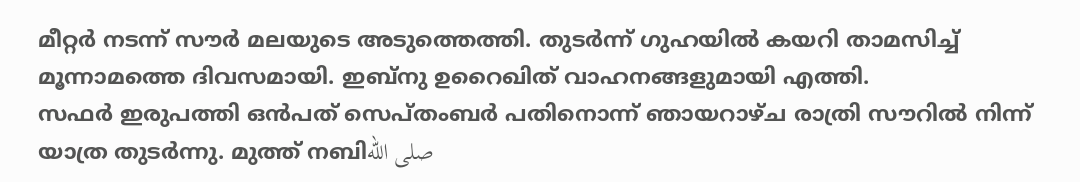മീറ്റർ നടന്ന് സൗർ മലയുടെ അടുത്തെത്തി. തുടർന്ന് ഗുഹയിൽ കയറി താമസിച്ച് മൂന്നാമത്തെ ദിവസമായി. ഇബ്നു ഉറൈഖിത് വാഹനങ്ങളുമായി എത്തി.
സഫർ ഇരുപത്തി ഒൻപത് സെപ്തംബർ പതിനൊന്ന് ഞായറാഴ്ച രാത്രി സൗറിൽ നിന്ന് യാത്ര തുടർന്നു. മുത്ത് നബിصلى الله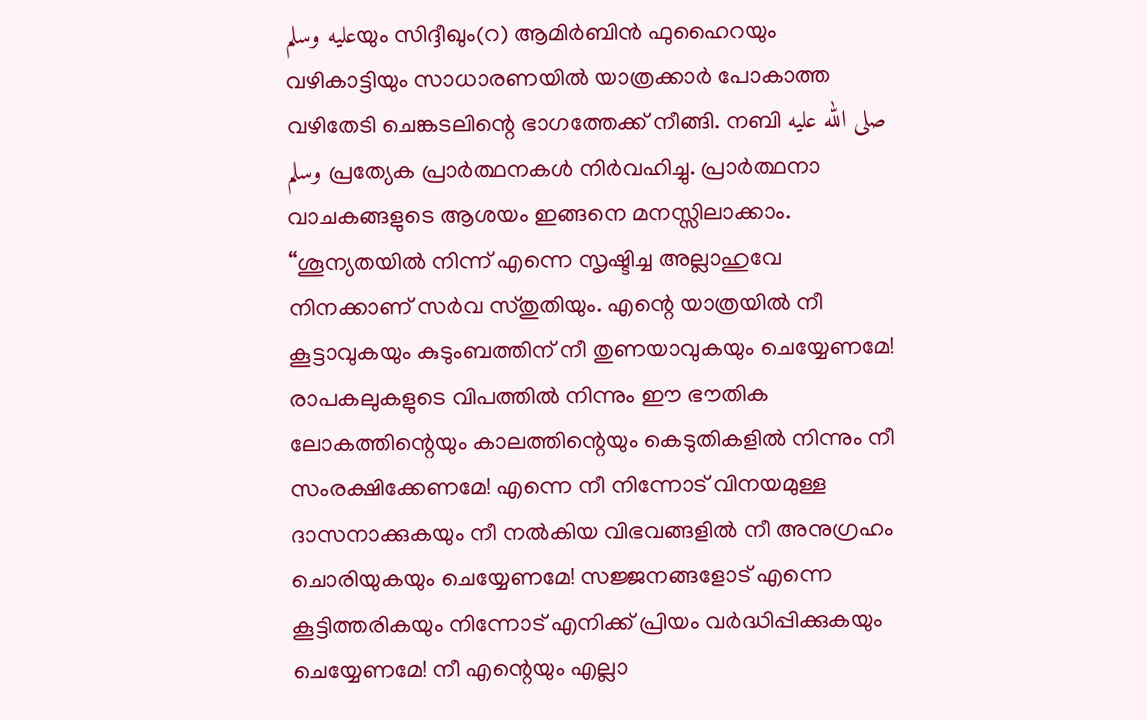عليه وسلمയും സിദ്ദീഖും(റ) ആമിർബിൻ ഫുഹൈറയും വഴികാട്ടിയും സാധാരണയിൽ യാത്രക്കാർ പോകാത്ത വഴിതേടി ചെങ്കടലിന്റെ ഭാഗത്തേക്ക് നീങ്ങി. നബി صلى الله عليه وسلم പ്രത്യേക പ്രാർത്ഥനകൾ നിർവഹിച്ചു. പ്രാർത്ഥനാ വാചകങ്ങളുടെ ആശയം ഇങ്ങനെ മനസ്സിലാക്കാം.
“ശൂന്യതയിൽ നിന്ന് എന്നെ സൃഷ്ടിച്ച അല്ലാഹുവേ നിനക്കാണ് സർവ സ്തുതിയും. എന്റെ യാത്രയിൽ നീ കൂട്ടാവുകയും കുടുംബത്തിന് നീ തുണയാവുകയും ചെയ്യേണമേ! രാപകലുകളുടെ വിപത്തിൽ നിന്നും ഈ ഭൗതിക ലോകത്തിന്റെയും കാലത്തിന്റെയും കെടുതികളിൽ നിന്നും നീ സംരക്ഷിക്കേണമേ! എന്നെ നീ നിന്നോട് വിനയമുള്ള ദാസനാക്കുകയും നീ നൽകിയ വിഭവങ്ങളിൽ നീ അനുഗ്രഹം ചൊരിയുകയും ചെയ്യേണമേ! സജ്ജനങ്ങളോട് എന്നെ കൂട്ടിത്തരികയും നിന്നോട് എനിക്ക് പ്രിയം വർദ്ധിപ്പിക്കുകയും ചെയ്യേണമേ! നീ എന്റെയും എല്ലാ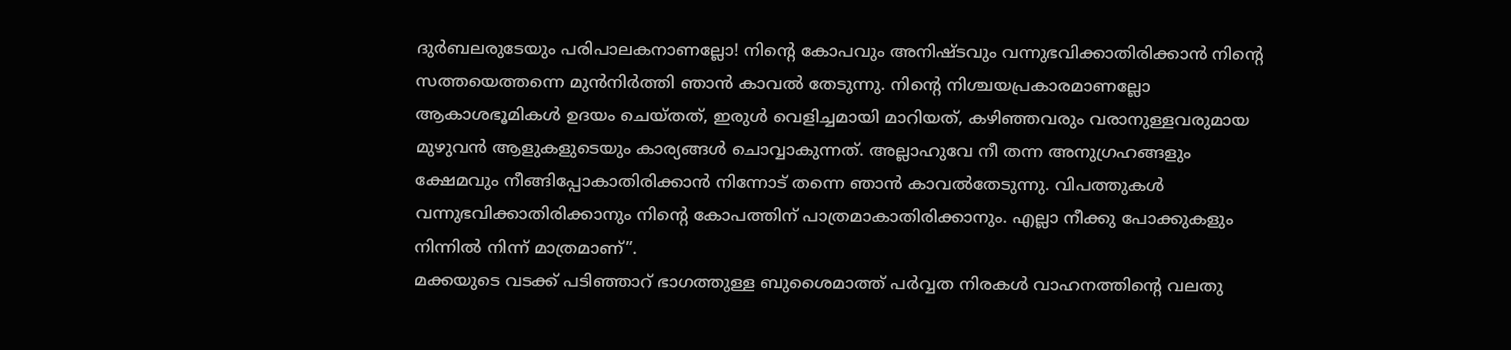ദുർബലരുടേയും പരിപാലകനാണല്ലോ! നിൻ്റെ കോപവും അനിഷ്ടവും വന്നുഭവിക്കാതിരിക്കാൻ നിന്റെ സത്തയെത്തന്നെ മുൻനിർത്തി ഞാൻ കാവൽ തേടുന്നു. നിൻ്റെ നിശ്ചയപ്രകാരമാണല്ലോ ആകാശഭൂമികൾ ഉദയം ചെയ്തത്, ഇരുൾ വെളിച്ചമായി മാറിയത്, കഴിഞ്ഞവരും വരാനുള്ളവരുമായ മുഴുവൻ ആളുകളുടെയും കാര്യങ്ങൾ ചൊവ്വാകുന്നത്. അല്ലാഹുവേ നീ തന്ന അനുഗ്രഹങ്ങളും ക്ഷേമവും നീങ്ങിപ്പോകാതിരിക്കാൻ നിന്നോട് തന്നെ ഞാൻ കാവൽതേടുന്നു. വിപത്തുകൾ വന്നുഭവിക്കാതിരിക്കാനും നിന്റെ കോപത്തിന് പാത്രമാകാതിരിക്കാനും. എല്ലാ നീക്കു പോക്കുകളും നിന്നിൽ നിന്ന് മാത്രമാണ്”.
മക്കയുടെ വടക്ക് പടിഞ്ഞാറ് ഭാഗത്തുള്ള ബുശൈമാത്ത് പർവ്വത നിരകൾ വാഹനത്തിന്റെ വലതു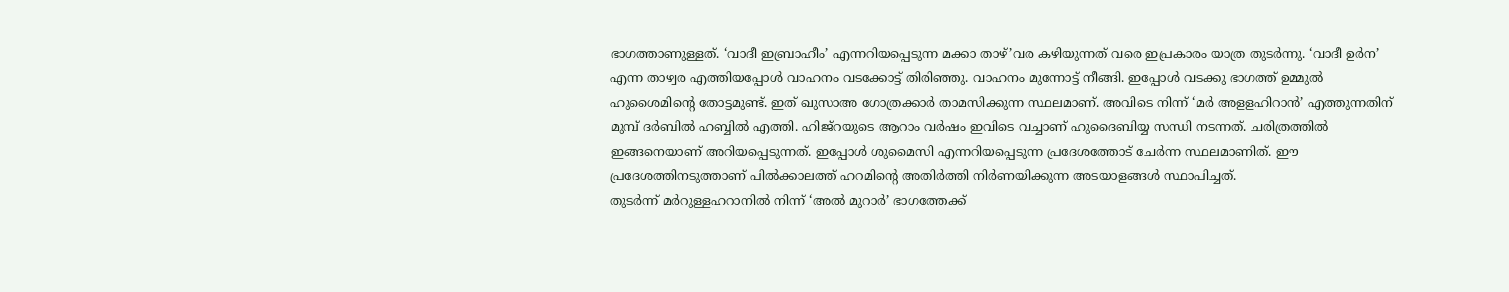ഭാഗത്താണുള്ളത്. ‘വാദീ ഇബ്രാഹീം’ എന്നറിയപ്പെടുന്ന മക്കാ താഴ്’വര കഴിയുന്നത് വരെ ഇപ്രകാരം യാത്ര തുടർന്നു. ‘വാദീ ഉർന’ എന്ന താഴ്വര എത്തിയപ്പോൾ വാഹനം വടക്കോട്ട് തിരിഞ്ഞു. വാഹനം മുന്നോട്ട് നീങ്ങി. ഇപ്പോൾ വടക്കു ഭാഗത്ത് ഉമ്മുൽ ഹുശൈമിന്റെ തോട്ടമുണ്ട്. ഇത് ഖുസാഅ ഗോത്രക്കാർ താമസിക്കുന്ന സ്ഥലമാണ്. അവിടെ നിന്ന് ‘മർ അളളഹിറാൻ’ എത്തുന്നതിന് മുമ്പ് ദർബിൽ ഹബ്ബിൽ എത്തി. ഹിജ്റയുടെ ആറാം വർഷം ഇവിടെ വച്ചാണ് ഹുദൈബിയ്യ സന്ധി നടന്നത്. ചരിത്രത്തിൽ ഇങ്ങനെയാണ് അറിയപ്പെടുന്നത്. ഇപ്പോൾ ശുമൈസി എന്നറിയപ്പെടുന്ന പ്രദേശത്തോട് ചേർന്ന സ്ഥലമാണിത്. ഈ പ്രദേശത്തിനടുത്താണ് പിൽക്കാലത്ത് ഹറമിന്റെ അതിർത്തി നിർണയിക്കുന്ന അടയാളങ്ങൾ സ്ഥാപിച്ചത്.
തുടർന്ന് മർറുള്ളഹറാനിൽ നിന്ന് ‘അൽ മുറാർ’ ഭാഗത്തേക്ക്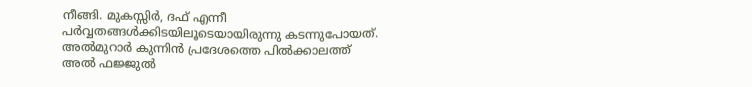നീങ്ങി. മുകസ്സിർ, ദഫ് എന്നീ പർവ്വതങ്ങൾക്കിടയിലൂടെയായിരുന്നു കടന്നുപോയത്. അൽമുറാർ കുന്നിൻ പ്രദേശത്തെ പിൽക്കാലത്ത് അൽ ഫജ്ജുൽ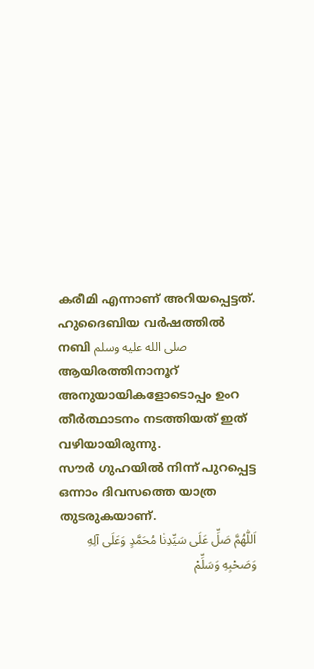കരീമി എന്നാണ് അറിയപ്പെട്ടത്. ഹുദൈബിയ വർഷത്തിൽ നബി صلى الله عليه وسلم ആയിരത്തിനാനൂറ് അനുയായികളോടൊപ്പം ഉംറ തീർത്ഥാടനം നടത്തിയത് ഇത് വഴിയായിരുന്നു.
സൗർ ഗുഹയിൽ നിന്ന് പുറപ്പെട്ട ഒന്നാം ദിവസത്തെ യാത്ര തുടരുകയാണ്.
اَللّٰهُمَّ صَلِّ عَلَى سَيِّدِنٰا مُحَمَّدٍ وَعَلَى آلِهِ وَصَحْبِهِ وَسَلِّمْ